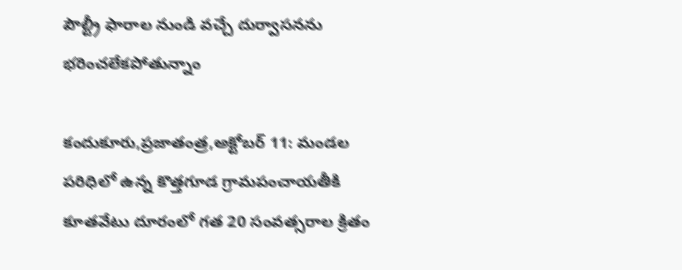పౌల్ట్రీ ఫారాల నుండి వచ్చే దుర్వాసనను భరించలేకపోతున్నాం

కందుకూరు,ప్రజాతంత్ర,అక్టోబర్ 11: మండల పరిధిలో ఉన్న కొత్తగూడ గ్రామపంచాయతీకి కూతవేటు దూరంలో గత 20 సంవత్సరాల క్రితం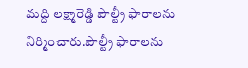మద్ది లక్ష్మారెడ్డి పౌల్ట్రీ ఫారాలను నిర్మించారు.పౌల్ట్రీ ఫారాలను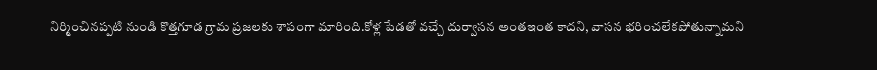నిర్మించినప్పటి నుండి కొత్తగూడ గ్రామ ప్రజలకు శాపంగా మారింది.కోళ్ల పేడతో వచ్చే దుర్వాసన అంతఇంత కాదని, వాసన భరించలేకపోతున్నామని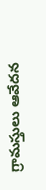గ్రామస్తులు ఆవేదన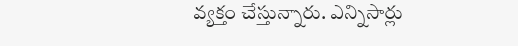వ్యక్తం చేస్తున్నారు. ఎన్నిసార్లు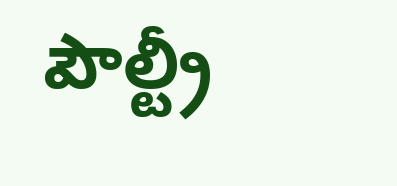పౌల్ట్రీ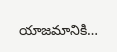యాజమానికి…